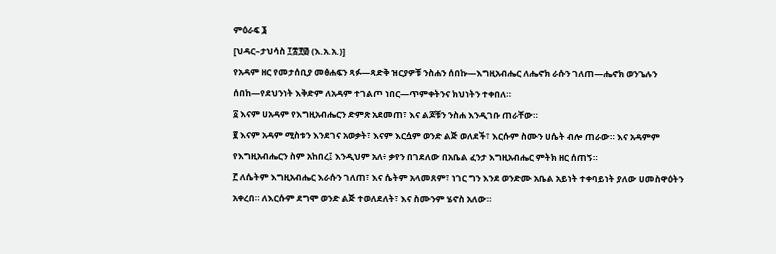ምዕራፍ ፮
[ህዳር–ታህሳስ ፲፰፻፴ (እ.አ.አ.)]
የአዳም ዘር የመታሰቢያ መፅሐፍን ጻፉ—ጻድቅ ዝርያዎቹ ንስሐን ሰበኩ—እግዚአብሔር ለሔኖክ ራሱን ገለጠ—ሔኖክ ወንጌሉን ሰበከ—የደህንነት እቅድም ለአዳም ተገልጦ ነበር—ጥምቀትንና ክህነትን ተቀበለ።
፩ እናም ሀአዳም የእግዚአብሔርን ድምጽ አደመጠ፣ እና ልጆቹን ንስሐ እንዲገቡ ጠራቸው።
፪ እናም አዳም ሚስቱን እንደገና አወቃት፣ እናም እርሷም ወንድ ልጅ ወለደች፣ እርሱም ስሙን ሀሴት ብሎ ጠራው። እና አዳምም የእግዚአብሔርን ስም አከበረ፤ እንዲህም አለ፥ ቃየን በገደለው በአቤል ፈንታ እግዚአብሔር ምትክ ዘር ሰጠኝ።
፫ ለሴትም እግዚአብሔር እራሱን ገለጠ፣ እና ሴትም አላመጸም፣ ነገር ግን እንደ ወንድሙ አቤል አይነት ተቀባይነት ያለው ሀመስዋዕትን አቀረበ። ለእርሱም ደግሞ ወንድ ልጅ ተወለደለት፣ እና ስሙንም ሄኖስ አለው።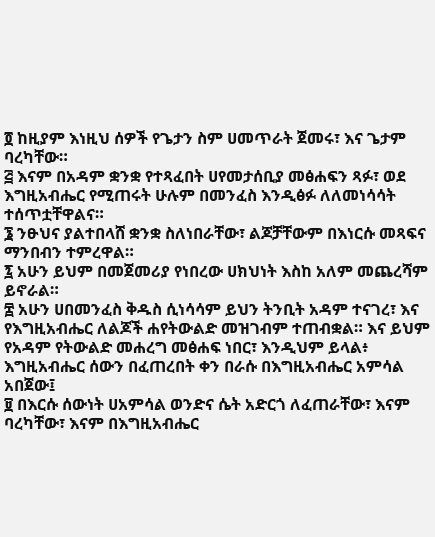፬ ከዚያም እነዚህ ሰዎች የጌታን ስም ሀመጥራት ጀመሩ፣ እና ጌታም ባረካቸው።
፭ እናም በአዳም ቋንቋ የተጻፈበት ሀየመታሰቢያ መፅሐፍን ጻፉ፣ ወደ እግዚአብሔር የሚጠሩት ሁሉም በመንፈስ እንዲፅፉ ለለመነሳሳት ተሰጥቷቸዋልና።
፮ ንፁህና ያልተበላሸ ቋንቋ ስለነበራቸው፣ ልጆቻቸውም በእነርሱ መጻፍና ማንበብን ተምረዋል።
፯ አሁን ይህም በመጀመሪያ የነበረው ሀክህነት እስከ አለም መጨረሻም ይኖራል።
፰ አሁን ሀበመንፈስ ቅዱስ ሲነሳሳም ይህን ትንቢት አዳም ተናገረ፣ እና የእግዚአብሔር ለልጆች ሐየትውልድ መዝገብም ተጠብቋል። እና ይህም የአዳም የትውልድ መሐረግ መፅሐፍ ነበር፣ እንዲህም ይላል፥ እግዚአብሔር ሰውን በፈጠረበት ቀን በራሱ በእግዚአብሔር አምሳል አበጀው፤
፱ በእርሱ ሰውነት ሀአምሳል ወንድና ሴት አድርጎ ለፈጠራቸው፣ እናም ባረካቸው፣ እናም በእግዚአብሔር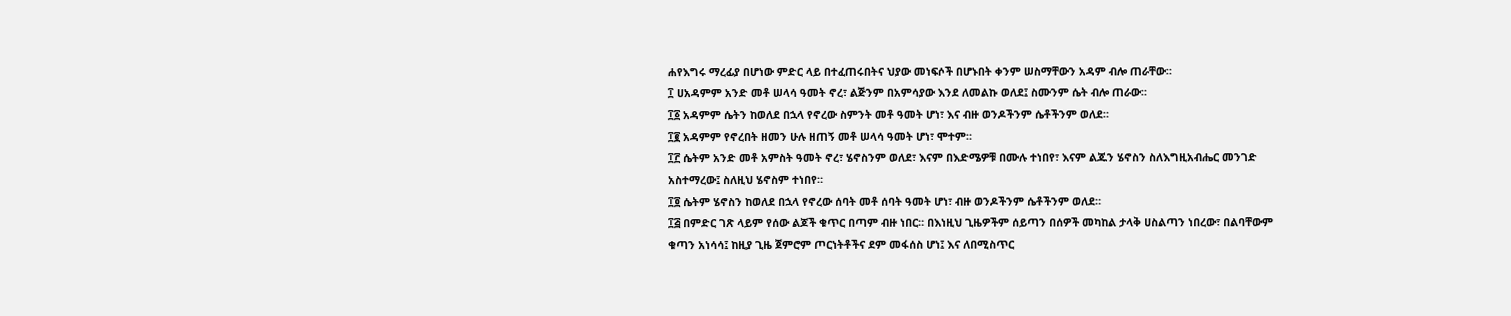ሐየእግሩ ማረፊያ በሆነው ምድር ላይ በተፈጠሩበትና ህያው መነፍሶች በሆኑበት ቀንም ሠስማቸውን አዳም ብሎ ጠራቸው።
፲ ሀአዳምም አንድ መቶ ሠላሳ ዓመት ኖረ፣ ልጅንም በአምሳያው እንደ ለመልኩ ወለደ፤ ስሙንም ሴት ብሎ ጠራው።
፲፩ አዳምም ሴትን ከወለደ በኋላ የኖረው ስምንት መቶ ዓመት ሆነ፣ እና ብዙ ወንዶችንም ሴቶችንም ወለደ።
፲፪ አዳምም የኖረበት ዘመን ሁሉ ዘጠኝ መቶ ሠላሳ ዓመት ሆነ፣ ሞተም።
፲፫ ሴትም አንድ መቶ አምስት ዓመት ኖረ፣ ሄኖስንም ወለደ፣ እናም በእድሜዎቹ በሙሉ ተነበየ፣ እናም ልጁን ሄኖስን ስለእግዚአብሔር መንገድ አስተማረው፤ ስለዚህ ሄኖስም ተነበየ።
፲፬ ሴትም ሄኖስን ከወለደ በኋላ የኖረው ሰባት መቶ ሰባት ዓመት ሆነ፣ ብዙ ወንዶችንም ሴቶችንም ወለደ።
፲፭ በምድር ገጽ ላይም የሰው ልጆች ቁጥር በጣም ብዙ ነበር። በእነዚህ ጊዜዎችም ሰይጣን በሰዎች መካከል ታላቅ ሀስልጣን ነበረው፣ በልባቸውም ቁጣን አነሳሳ፤ ከዚያ ጊዜ ጀምሮም ጦርነትቶችና ደም መፋሰስ ሆነ፤ እና ለበሚስጥር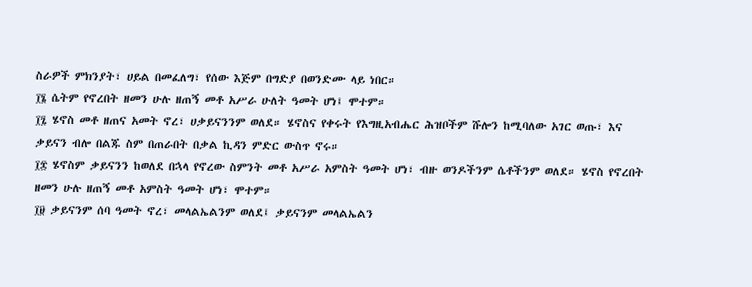ስራዎች ምክንያት፣ ሀይል በመፈለግ፣ የሰው እጅም በግድያ በወንድሙ ላይ ነበር።
፲፮ ሴትም የኖረበት ዘመን ሁሉ ዘጠኝ መቶ አሥራ ሁለት ዓመት ሆነ፤ ሞተም።
፲፯ ሄኖስ መቶ ዘጠና አመት ኖረ፣ ሀቃይናንንም ወለደ። ሄኖስና የቀሩት የእግዚአብሔር ሕዝቦችም ሹሎን ከሚባለው አገር ወጡ፣ እና ቃይናን ብሎ በልጁ ስም በጠራበት በቃል ኪዳን ምድር ውስጥ ኖሩ።
፲፰ ሄኖስም ቃይናንን ከወለደ በኋላ የኖረው ስምንት መቶ አሥራ አምስት ዓመት ሆነ፣ ብዙ ወንዶችንም ሴቶችንም ወለደ። ሄኖስ የኖረበት ዘመን ሁሉ ዘጠኝ መቶ አምስት ዓመት ሆነ፣ ሞተም።
፲፱ ቃይናንም ሰባ ዓመት ኖረ፣ መላልኤልንም ወለደ፤ ቃይናንም መላልኤልን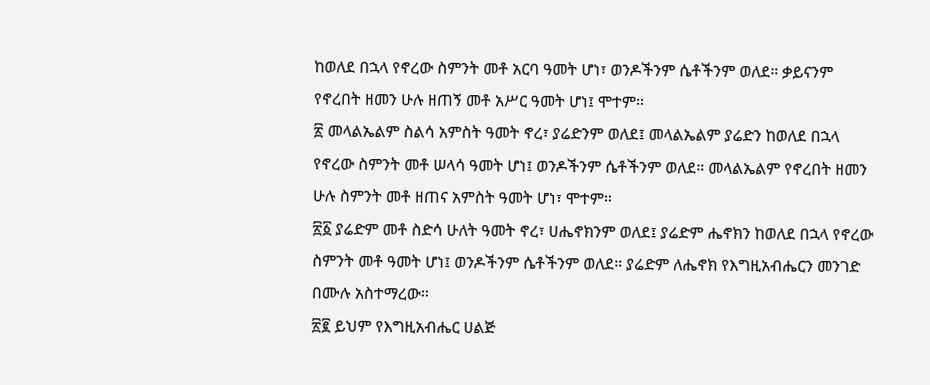ከወለደ በኋላ የኖረው ስምንት መቶ አርባ ዓመት ሆነ፣ ወንዶችንም ሴቶችንም ወለደ። ቃይናንም የኖረበት ዘመን ሁሉ ዘጠኝ መቶ አሥር ዓመት ሆነ፤ ሞተም።
፳ መላልኤልም ስልሳ አምስት ዓመት ኖረ፣ ያሬድንም ወለደ፤ መላልኤልም ያሬድን ከወለደ በኋላ የኖረው ስምንት መቶ ሠላሳ ዓመት ሆነ፤ ወንዶችንም ሴቶችንም ወለደ። መላልኤልም የኖረበት ዘመን ሁሉ ስምንት መቶ ዘጠና አምስት ዓመት ሆነ፣ ሞተም።
፳፩ ያሬድም መቶ ስድሳ ሁለት ዓመት ኖረ፣ ሀሔኖክንም ወለደ፤ ያሬድም ሔኖክን ከወለደ በኋላ የኖረው ስምንት መቶ ዓመት ሆነ፤ ወንዶችንም ሴቶችንም ወለደ። ያሬድም ለሔኖክ የእግዚአብሔርን መንገድ በሙሉ አስተማረው።
፳፪ ይህም የእግዚአብሔር ሀልጅ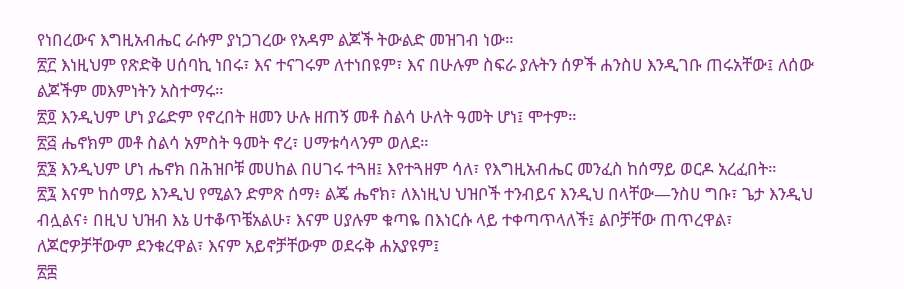የነበረውና እግዚአብሔር ራሱም ያነጋገረው የአዳም ልጆች ትውልድ መዝገብ ነው።
፳፫ እነዚህም የጽድቅ ሀሰባኪ ነበሩ፣ እና ተናገሩም ለተነበዩም፣ እና በሁሉም ስፍራ ያሉትን ሰዎች ሐንስሀ እንዲገቡ ጠሩአቸው፤ ለሰው ልጆችም መእምነትን አስተማሩ።
፳፬ እንዲህም ሆነ ያሬድም የኖረበት ዘመን ሁሉ ዘጠኝ መቶ ስልሳ ሁለት ዓመት ሆነ፤ ሞተም።
፳፭ ሔኖክም መቶ ስልሳ አምስት ዓመት ኖረ፣ ሀማቱሳላንም ወለደ።
፳፮ እንዲህም ሆነ ሔኖክ በሕዝቦቹ መሀከል በሀገሩ ተጓዘ፤ እየተጓዘም ሳለ፣ የእግዚአብሔር መንፈስ ከሰማይ ወርዶ አረፈበት።
፳፯ እናም ከሰማይ እንዲህ የሚልን ድምጽ ሰማ፥ ልጄ ሔኖክ፣ ለእነዚህ ህዝቦች ተንብይና እንዲህ በላቸው—ንስሀ ግቡ፣ ጌታ እንዲህ ብሏልና፥ በዚህ ህዝብ እኔ ሀተቆጥቼአልሁ፣ እናም ሀያሉም ቁጣዬ በእነርሱ ላይ ተቀጣጥላለች፤ ልቦቻቸው ጠጥረዋል፣ ለጆሮዎቻቸውም ደንቁረዋል፣ እናም አይኖቻቸውም ወደሩቅ ሐአያዩም፤
፳፰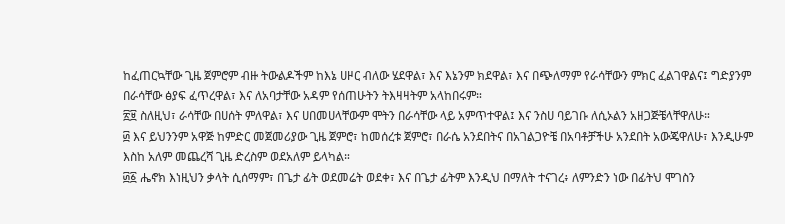ከፈጠርኳቸው ጊዜ ጀምሮም ብዙ ትውልዶችም ከእኔ ሀዞር ብለው ሄደዋል፣ እና እኔንም ክደዋል፣ እና በጭለማም የራሳቸውን ምክር ፈልገዋልና፤ ግድያንም በራሳቸው ፅያፍ ፈጥረዋል፣ እና ለአባታቸው አዳም የሰጠሁትን ትእዛዛትም አላከበሩም።
፳፱ ስለዚህ፣ ራሳቸው በሀሰት ምለዋል፣ እና ሀበመሀላቸውም ሞትን በራሳቸው ላይ አምጥተዋል፤ እና ንስሀ ባይገቡ ለሲኦልን አዘጋጅቼላቸዋለሁ።
፴ እና ይህንንም አዋጅ ከምድር መጀመሪያው ጊዜ ጀምሮ፣ ከመሰረቱ ጀምሮ፣ በራሴ አንደበትና በአገልጋዮቼ በአባቶቻችሁ አንደበት አውጄዋለሁ፣ እንዲሁም እስከ አለም መጨረሻ ጊዜ ድረስም ወደአለም ይላካል።
፴፩ ሔኖክ እነዚህን ቃላት ሲሰማም፣ በጌታ ፊት ወደመሬት ወደቀ፣ እና በጌታ ፊትም እንዲህ በማለት ተናገረ፥ ለምንድን ነው በፊትህ ሞገስን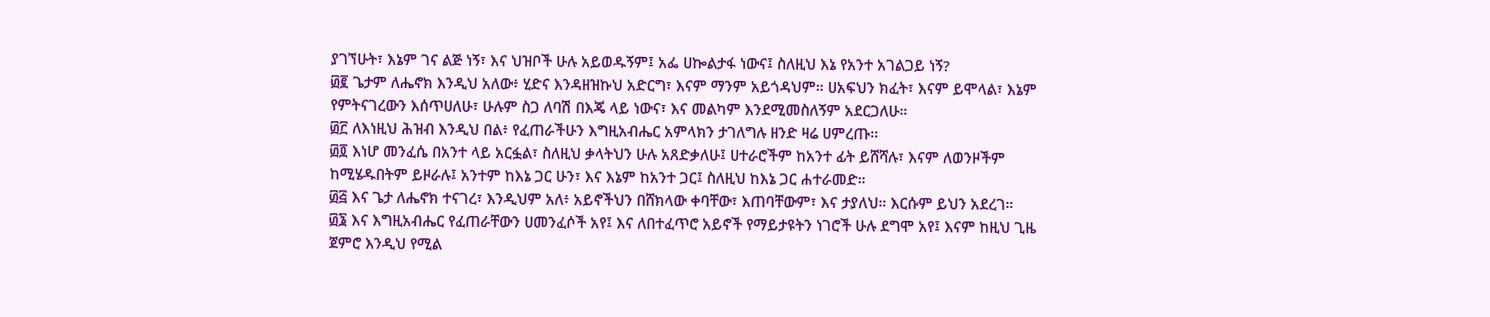ያገኘሁት፣ እኔም ገና ልጅ ነኝ፣ እና ህዝቦች ሁሉ አይወዱኝም፤ አፌ ሀኰልታፋ ነውና፤ ስለዚህ እኔ የአንተ አገልጋይ ነኝ?
፴፪ ጌታም ለሔኖክ እንዲህ አለው፥ ሂድና እንዳዘዝኩህ አድርግ፣ እናም ማንም አይጎዳህም። ሀአፍህን ክፈት፣ እናም ይሞላል፣ እኔም የምትናገረውን እሰጥሀለሁ፣ ሁሉም ስጋ ለባሽ በእጄ ላይ ነውና፣ እና መልካም እንደሚመስለኝም አደርጋለሁ።
፴፫ ለእነዚህ ሕዝብ እንዲህ በል፥ የፈጠራችሁን እግዚአብሔር አምላክን ታገለግሉ ዘንድ ዛሬ ሀምረጡ።
፴፬ እነሆ መንፈሴ በአንተ ላይ አርፏል፣ ስለዚህ ቃላትህን ሁሉ አጸድቃለሁ፤ ሀተራሮችም ከአንተ ፊት ይሸሻሉ፣ እናም ለወንዞችም ከሚሄዱበትም ይዞራሉ፤ አንተም ከእኔ ጋር ሁን፣ እና እኔም ከአንተ ጋር፤ ስለዚህ ከእኔ ጋር ሐተራመድ።
፴፭ እና ጌታ ለሔኖክ ተናገረ፣ እንዲህም አለ፥ አይኖችህን በሸክላው ቀባቸው፣ እጠባቸውም፣ እና ታያለህ። እርሱም ይህን አደረገ።
፴፮ እና እግዚአብሔር የፈጠራቸውን ሀመንፈሶች አየ፤ እና ለበተፈጥሮ አይኖች የማይታዩትን ነገሮች ሁሉ ደግሞ አየ፤ እናም ከዚህ ጊዜ ጀምሮ እንዲህ የሚል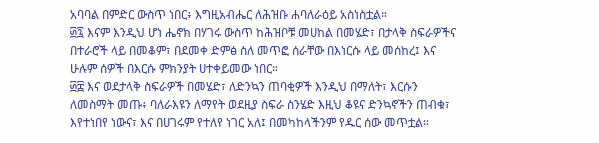አባባል በምድር ውስጥ ነበር፥ እግዚአብሔር ለሕዝቡ ሐባለራዕይ አስነስቷል።
፴፯ እናም እንዲህ ሆነ ሔኖክ በሃገሩ ውስጥ ከሕዝቦቹ መሀከል በመሄድ፣ በታላቅ ስፍራዎችና በተራሮች ላይ በመቆም፣ በደመቀ ድምፅ ስለ መጥፎ ሰራቸው በእነርሱ ላይ መሰከረ፤ እና ሁሉም ሰዎች በእርሱ ምክንያት ሀተቀይመው ነበር።
፴፰ እና ወደታላቅ ስፍራዎች በመሄድ፣ ለድንኳን ጠባቂዎች እንዲህ በማለት፣ እርሱን ለመስማት መጡ፥ ባለራእዩን ለማየት ወደዚያ ስፍራ ስንሄድ እዚህ ቆዩና ድንኳኖችን ጠብቁ፣ እየተነበየ ነውና፣ እና በሀገሩም የተለየ ነገር አለ፤ በመካከላችንም የዱር ሰው መጥቷል።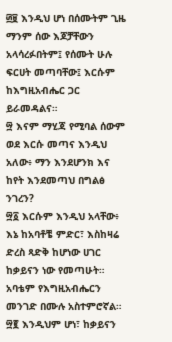፴፱ እንዲህ ሆነ በሰሙትም ጊዜ ማንም ሰው እጆቻቸውን አላሳረፉበትም፤ የሰሙት ሁሉ ፍርሀት መጣባቸው፤ እርሱም ከእግዚአብሔር ጋር ይራመዳልና።
፵ እናም ማሂጃ የሚባል ሰውም ወደ እርሱ መጣና እንዲህ አለው፥ ማን እንደሆንክ እና ከየት እንደመጣህ በግልፅ ንገረን?
፵፩ እርሱም እንዲህ አላቸው፥ እኔ ከአባቶቼ ምድር፣ እስከዛሬ ድረስ ጻድቅ ከሆነው ሀገር ከቃይናን ነው የመጣሁት። አባቴም የእግዚአብሔርን መንገድ በሙሉ አስተምሮኛል።
፵፪ እንዲህም ሆነ፣ ከቃይናን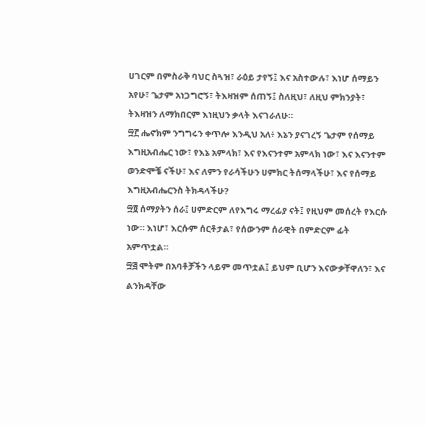ሀገርም በምስራቅ ባህር ስጓዝ፣ ራዕይ ታየኝ፤ እና አስተውሉ፣ እነሆ ሰማይን አየሁ፣ ጌታም አነጋግሮኝ፣ ትእዛዝም ሰጠኝ፤ ስለዚህ፣ ለዚህ ምክንያት፣ ትእዛዝን ለማክበርም እነዚህን ቃላት እናገራለሁ።
፵፫ ሔኖክም ንግግሩን ቀጥሎ እንዲህ አለ፥ እኔን ያናገረኝ ጌታም የሰማይ እግዚአብሔር ነው፣ የእኔ አምላክ፣ እና የእናንተም አምላክ ነው፣ እና እናንተም ወንድሞቼ ናችሁ፣ እና ለምን የራሳችሁን ሀምክር ትሰማላችሁ፣ እና የሰማይ እግዚአብሔርንስ ትክዳላችሁ?
፵፬ ሰማያትን ሰራ፤ ሀምድርም ለየእግሩ ማረፊያ ናት፤ የዚህም መሰረት የእርሱ ነው። እነሆ፣ እርሱም ሰርቶታል፣ የሰውንም ሰራዊት በምድርም ፊት አምጥቷል።
፵፭ ሞትም በአባቶቻችን ላይም መጥቷል፤ ይህም ቢሆን እናውቃቸዋለን፣ እና ልንክዳቸው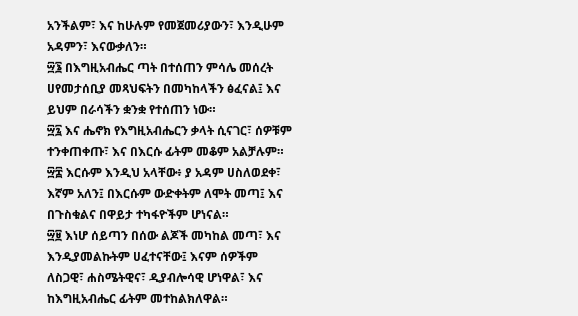አንችልም፣ እና ከሁሉም የመጀመሪያውን፣ እንዲሁም አዳምን፣ እናውቃለን።
፵፮ በእግዚአብሔር ጣት በተሰጠን ምሳሌ መሰረት ሀየመታሰቢያ መጻህፍትን በመካከላችን ፅፈናል፤ እና ይህም በራሳችን ቋንቋ የተሰጠን ነው።
፵፯ እና ሔኖክ የእግዚአብሔርን ቃላት ሲናገር፣ ሰዎቹም ተንቀጠቀጡ፣ እና በእርሱ ፊትም መቆም አልቻሉም።
፵፰ እርሱም እንዲህ አላቸው፥ ያ አዳም ሀስለወደቀ፣ እኛም አለን፤ በእርሱም ውድቀትም ለሞት መጣ፤ እና በጉስቁልና በዋይታ ተካፋዮችም ሆነናል።
፵፱ እነሆ ሰይጣን በሰው ልጆች መካከል መጣ፣ እና እንዲያመልኩትም ሀፈተናቸው፤ እናም ሰዎችም ለስጋዊ፣ ሐስሜትዊና፣ ዲያብሎሳዊ ሆነዋል፣ እና ከእግዚአብሔር ፊትም መተከልክለዋል።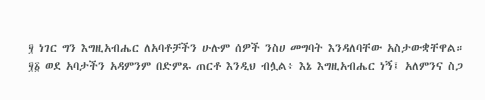፶ ነገር ግን እግዚአብሔር ለአባቶቻችን ሁሉም ሰዎች ንስሀ መግባት እንዳለባቸው አስታውቋቸዋል።
፶፩ ወደ አባታችን አዳምንም በድምጹ ጠርቶ እንዲህ ብሏል፥ እኔ እግዚአብሔር ነኝ፤ አለምንና ስጋ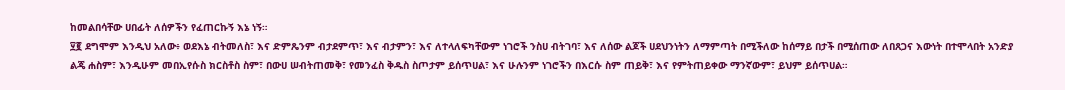ከመልበሳቸው ሀበፊት ለሰዎችን የፈጠርኩኝ እኔ ነኝ።
፶፪ ደግሞም እንዲህ አለው፥ ወደእኔ ብትመለስ፣ እና ድምጼንም ብታደምጥ፣ እና ብታምን፣ እና ለተላለፍካቸውም ነገሮች ንስሀ ብትገባ፣ እና ለሰው ልጆች ሀደህንነትን ለማምጣት በሚችለው ከሰማይ በታች በሚሰጠው ለበጸጋና እውነት በተሞላበት አንድያ ልጄ ሐስም፣ እንዲሁም መበኢየሱስ ክርስቶስ ስም፣ በውሀ ሠብትጠመቅ፣ የመንፈስ ቅዱስ ስጦታም ይሰጥሀል፣ እና ሁሉንም ነገሮችን በእርሱ ስም ጠይቅ፣ እና የምትጠይቀው ማንኛውም፣ ይህም ይሰጥሀል።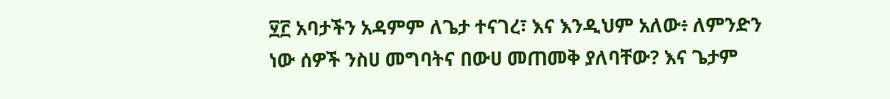፶፫ አባታችን አዳምም ለጌታ ተናገረ፣ እና እንዲህም አለው፥ ለምንድን ነው ሰዎች ንስሀ መግባትና በውሀ መጠመቅ ያለባቸው? እና ጌታም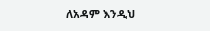ለአዳም እንዲህ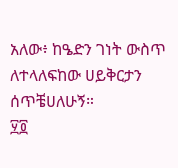አለው፥ ከዔድን ገነት ውስጥ ለተላለፍከው ሀይቅርታን ሰጥቼሀለሁኝ።
፶፬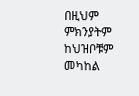በዚህም ምክንያትም ከህዝቦቹም መካከል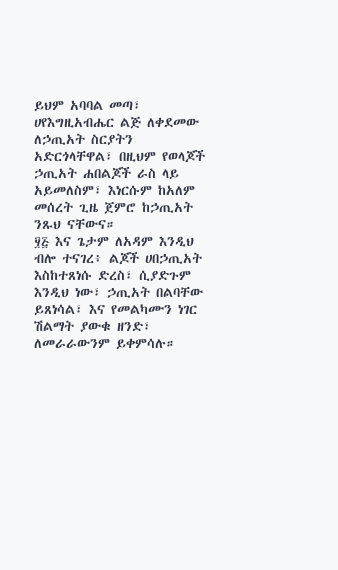ይህም አባባል መጣ፣ ሀየእግዚአብሔር ልጅ ለቀደመው ለኃጢአት ስርያትን አድርጎላቸዋል፣ በዚህም የወላጆች ኃጢአት ሐበልጆች ራስ ላይ አይመለስም፣ እነርሱም ከአለም መሰረት ጊዜ ጀምሮ ከኃጢአት ንጹህ ናቸውና።
፶፭ እና ጌታም ለአዳም እንዲህ ብሎ ተናገረ፥ ልጆች ሀበኃጢአት እስከተጸነሱ ድረስ፣ ሲያድጉም እንዲህ ነው፣ ኃጢአት በልባቸው ይጸነሳል፣ እና የመልካሙን ነገር ሽልማት ያውቁ ዘንድ፣ ለመራራውንም ይቀምሳሉ።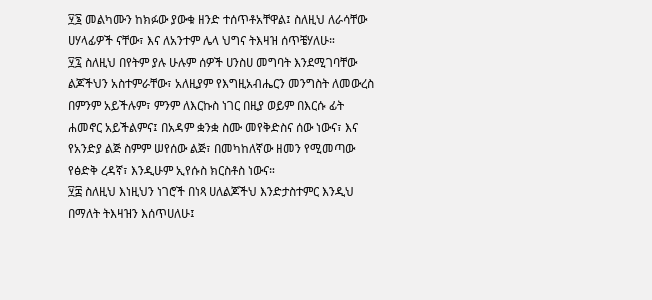፶፮ መልካሙን ከክፉው ያውቁ ዘንድ ተሰጥቶአቸዋል፤ ስለዚህ ለራሳቸው ሀሃላፊዎች ናቸው፣ እና ለአንተም ሌላ ህግና ትእዛዝ ሰጥቼሃለሁ።
፶፯ ስለዚህ በየትም ያሉ ሁሉም ሰዎች ሀንስሀ መግባት እንደሚገባቸው ልጆችህን አስተምራቸው፣ አለዚያም የእግዚአብሔርን መንግስት ለመውረስ በምንም አይችሉም፣ ምንም ለእርኩስ ነገር በዚያ ወይም በእርሱ ፊት ሐመኖር አይችልምና፤ በአዳም ቋንቋ ስሙ መየቅድስና ሰው ነውና፣ እና የአንድያ ልጅ ስምም ሠየሰው ልጅ፣ በመካከለኛው ዘመን የሚመጣው የፅድቅ ረዳኛ፣ እንዲሁም ኢየሱስ ክርስቶስ ነውና።
፶፰ ስለዚህ እነዚህን ነገሮች በነጻ ሀለልጆችህ እንድታስተምር እንዲህ በማለት ትእዛዝን እሰጥሀለሁ፤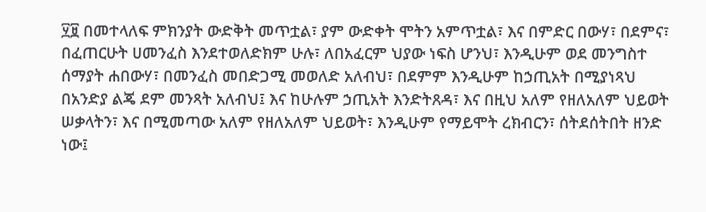፶፱ በመተላለፍ ምክንያት ውድቅት መጥቷል፣ ያም ውድቀት ሞትን አምጥቷል፣ እና በምድር በውሃ፣ በደምና፣ በፈጠርሁት ሀመንፈስ እንደተወለድክም ሁሉ፣ ለበአፈርም ህያው ነፍስ ሆንህ፣ እንዲሁም ወደ መንግስተ ሰማያት ሐበውሃ፣ በመንፈስ መበድጋሚ መወለድ አለብህ፣ በደምም እንዲሁም ከኃጢአት በሚያነጻህ በአንድያ ልጄ ደም መንጻት አለብህ፤ እና ከሁሉም ኃጢአት እንድትጸዳ፣ እና በዚህ አለም የዘለአለም ህይወት ሠቃላትን፣ እና በሚመጣው አለም የዘለአለም ህይወት፣ እንዲሁም የማይሞት ረክብርን፣ ሰትደሰትበት ዘንድ ነው፤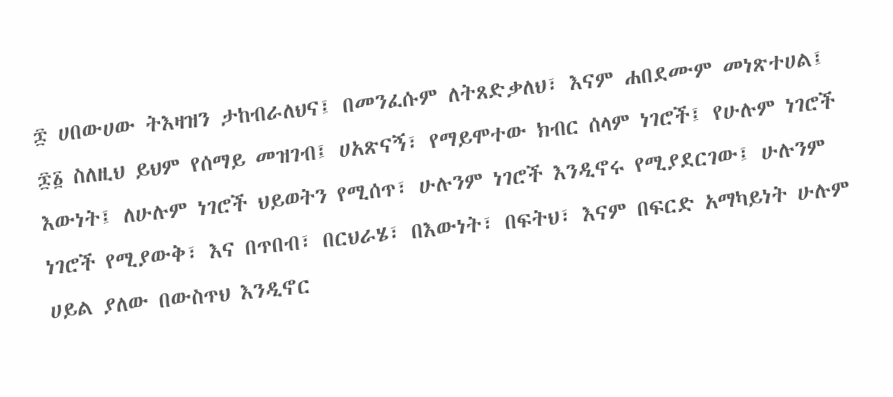፷ ሀበውሀው ትእዛዝን ታከብራለህና፤ በመንፈሱም ለትጸድቃለህ፣ እናም ሐበደሙም መነጽተሀል፤
፷፩ ስለዚህ ይህም የሰማይ መዝገብ፤ ሀአጽናኝ፣ የማይሞተው ክብር ሰላም ነገሮች፤ የሁሉም ነገሮች እውነት፤ ለሁሉም ነገሮች ህይወትን የሚሰጥ፣ ሁሉንም ነገሮች እንዲኖሩ የሚያደርገው፤ ሁሉንም ነገሮች የሚያውቅ፣ እና በጥበብ፣ በርህራሄ፣ በእውነት፣ በፍትህ፣ እናም በፍርድ አማካይነት ሁሉም ሀይል ያለው በውስጥህ እንዲኖር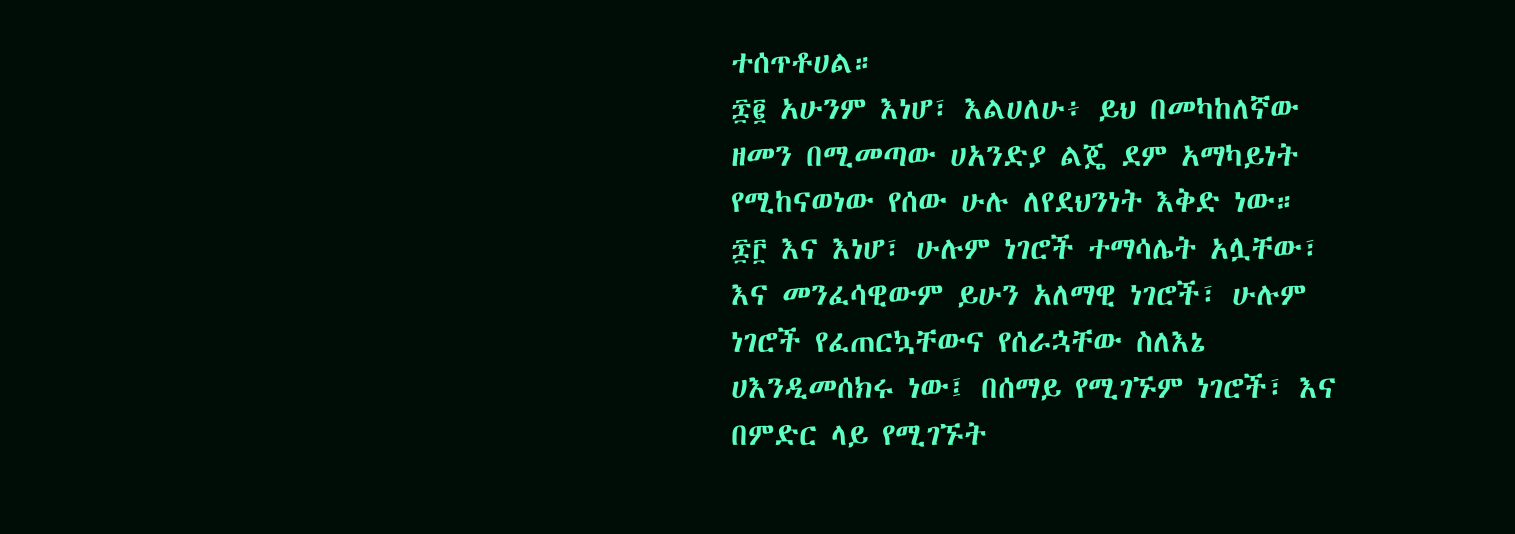ተሰጥቶሀል።
፷፪ አሁንም እነሆ፣ እልሀለሁ፥ ይህ በመካከለኛው ዘመን በሚመጣው ሀአንድያ ልጄ ደም አማካይነት የሚከናወነው የሰው ሁሉ ለየደህንነት እቅድ ነው።
፷፫ እና እነሆ፣ ሁሉም ነገሮች ተማሳሌት አሏቸው፣ እና መንፈሳዊውም ይሁን አለማዊ ነገሮች፣ ሁሉም ነገሮች የፈጠርኳቸውና የሰራኋቸው ስለእኔ ሀእንዲመሰክሩ ነው፤ በሰማይ የሚገኙም ነገሮች፣ እና በምድር ላይ የሚገኙት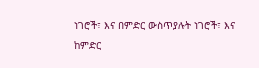ነገሮች፣ እና በምድር ውስጥያሉት ነገሮች፣ እና ከምድር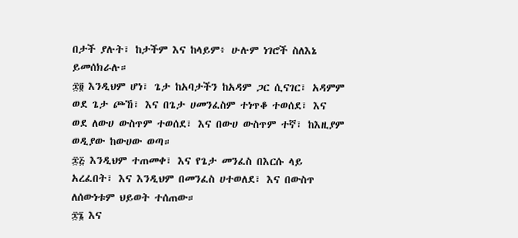በታች ያሉት፣ ከታችም እና ከላይም፥ ሁሉም ነገሮች ስለእኔ ይመሰክራሉ።
፷፬ እንዲህም ሆነ፣ ጌታ ከአባታችን ከአዳም ጋር ሲናገር፣ አዳምም ወደ ጌታ ጮኸ፣ እና በጌታ ሀመንፈስም ተነጥቆ ተወሰደ፣ እና ወደ ለውሀ ውስጥም ተወሰደ፣ እና በውሀ ውስጥም ተኛ፣ ከእዚያም ወዲያው ከውሀው ወጣ።
፷፭ እንዲህም ተጠመቀ፣ እና የጌታ መንፈስ በእርሱ ላይ አረፈበት፣ እና እንዲህም በመንፈስ ሀተወለደ፣ እና በውስጥ ለሰውነቱም ህይወት ተሰጠው።
፷፮ እና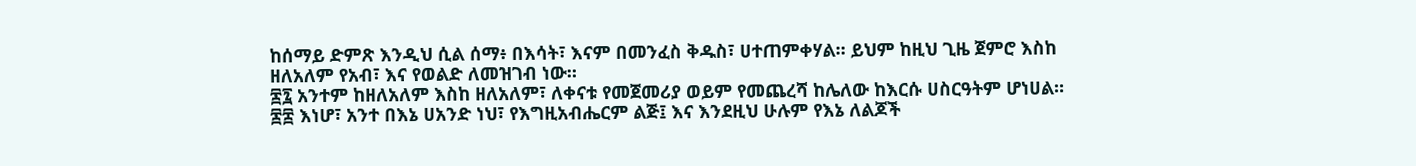ከሰማይ ድምጽ እንዲህ ሲል ሰማ፥ በእሳት፣ እናም በመንፈስ ቅዱስ፣ ሀተጠምቀሃል። ይህም ከዚህ ጊዜ ጀምሮ እስከ ዘለአለም የአብ፣ እና የወልድ ለመዝገብ ነው።
፷፯ አንተም ከዘለአለም እስከ ዘለአለም፣ ለቀናቱ የመጀመሪያ ወይም የመጨረሻ ከሌለው ከእርሱ ሀስርዓትም ሆነሀል።
፷፰ እነሆ፣ አንተ በእኔ ሀአንድ ነህ፣ የእግዚአብሔርም ልጅ፤ እና እንደዚህ ሁሉም የእኔ ለልጆች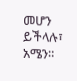መሆን ይችላሉ፣ አሜን።